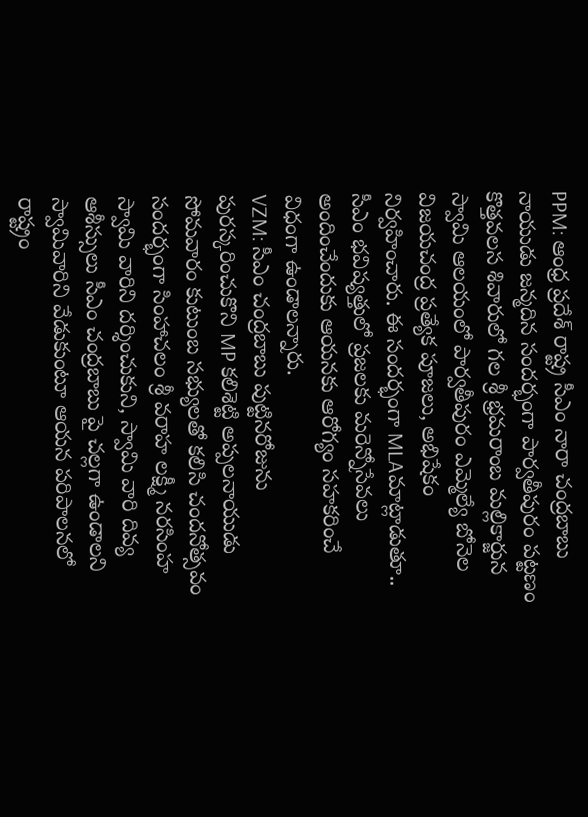PPM: ఆంధ్ర ప్రదేశ్ రాష్ట్ర సీఎం నారా చంద్రబాబు నాయుడు జన్మదిన సందర్భంగా పార్వతీపురం పట్టణం కొత్తవలస శివారులో గల శ్రీ భ్రమరాంబ మల్లికార్జున స్వామి ఆలయంలో పార్వతీపురం ఎమ్మెల్యే బోనెల విజయచంద్ర ప్రత్యేక పూజలు, అభిషేకం నిర్వహించారు. ఈ సందర్భంగా MLAమాట్లాడుతూ.. సీఎం భవిష్యత్తులో ప్రజలకు మరెన్నోసేవలు అందించేందుకు ఆయనకు ఆరోగ్యం సహకరించే విధంగా ఉండాలన్నారు.
VZM: సీఎం చంద్రబాబు పుట్టినరోజును పురస్కరించుకొని MP కలిశెట్టి అప్పలనాయుడు సోమవారం కుటుంబ సభ్యులతో కలిసి చందనోత్సవం సందర్భంగా సింహాచలం శ్రీ వరాహ లక్ష్మీ నరసింహ స్వామి వారిని దర్శించుకుని, స్వామి వారి దివ్య ఆశీస్సులు సీఎం చంద్రబాబు పై చల్లగా ఉండాలని స్వామివారిని వేడుకుంటూ ఆయన పరిపాలనలో రాష్ట్రం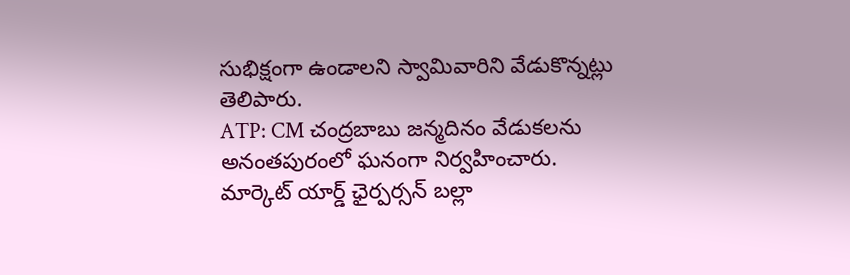సుభిక్షంగా ఉండాలని స్వామివారిని వేడుకొన్నట్లు తెలిపారు.
ATP: CM చంద్రబాబు జన్మదినం వేడుకలను అనంతపురంలో ఘనంగా నిర్వహించారు. మార్కెట్ యార్డ్ ఛైర్పర్సన్ బల్లా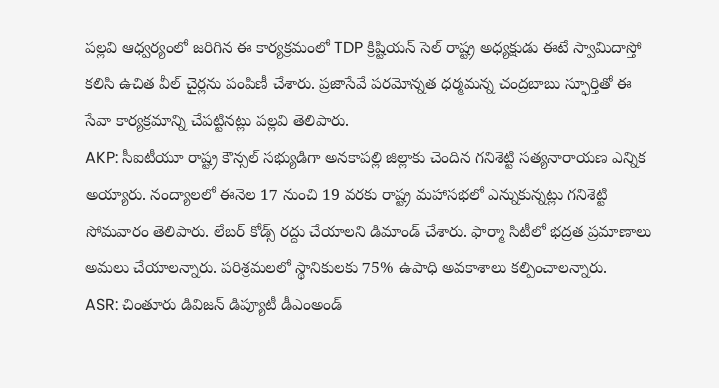పల్లవి ఆధ్వర్యంలో జరిగిన ఈ కార్యక్రమంలో TDP క్రిష్టియన్ సెల్ రాష్ట్ర అధ్యక్షుడు ఈటే స్వామిదాస్తో కలిసి ఉచిత వీల్ చైర్లను పంపిణీ చేశారు. ప్రజాసేవే పరమోన్నత ధర్మమన్న చంద్రబాబు స్ఫూర్తితో ఈ సేవా కార్యక్రమాన్ని చేపట్టినట్లు పల్లవి తెలిపారు.
AKP: సీఐటీయూ రాష్ట్ర కౌన్సల్ సభ్యుడిగా అనకాపల్లి జిల్లాకు చెందిన గనిశెట్టి సత్యనారాయణ ఎన్నిక అయ్యారు. నంద్యాలలో ఈనెల 17 నుంచి 19 వరకు రాష్ట్ర మహాసభలో ఎన్నుకున్నట్లు గనిశెట్టి సోమవారం తెలిపారు. లేబర్ కోడ్స్ రద్దు చేయాలని డిమాండ్ చేశారు. ఫార్మా సిటీలో భద్రత ప్రమాణాలు అమలు చేయాలన్నారు. పరిశ్రమలలో స్థానికులకు 75% ఉపాధి అవకాశాలు కల్పించాలన్నారు.
ASR: చింతూరు డివిజన్ డిప్యూటీ డీఎంఅండ్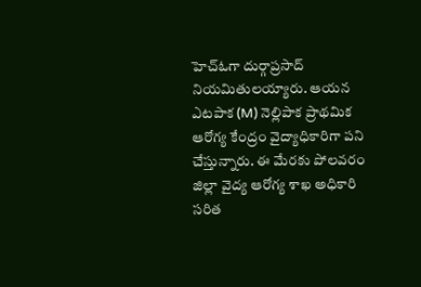హెచ్ఓగా దుర్గాప్రసాద్ నియమితులయ్యారు. ఆయన ఎటపాక (M) నెల్లిపాక ప్రాథమిక ఆరోగ్య కేంద్రం వైద్యాధికారిగా పని చేస్తున్నారు. ఈ మేరకు పోలవరం జిల్లా వైద్య ఆరోగ్య శాఖ అధికారి సరిత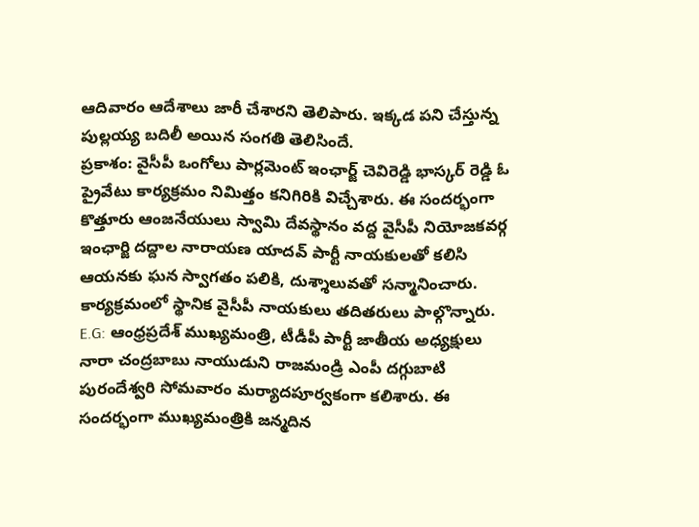ఆదివారం ఆదేశాలు జారీ చేశారని తెలిపారు. ఇక్కడ పని చేస్తున్న పుల్లయ్య బదిలీ అయిన సంగతి తెలిసిందే.
ప్రకాశం: వైసీపీ ఒంగోలు పార్లమెంట్ ఇంఛార్జ్ చెవిరెడ్డి భాస్కర్ రెడ్డి ఓ ప్రైవేటు కార్యక్రమం నిమిత్తం కనిగిరికి విచ్చేశారు. ఈ సందర్భంగా కొత్తూరు ఆంజనేయులు స్వామి దేవస్థానం వద్ద వైసీపీ నియోజకవర్గ ఇంఛార్జి దద్దాల నారాయణ యాదవ్ పార్టీ నాయకులతో కలిసి ఆయనకు ఘన స్వాగతం పలికి, దుశ్శాలువతో సన్మానించారు. కార్యక్రమంలో స్థానిక వైసీపీ నాయకులు తదితరులు పాల్గొన్నారు.
E.G: ఆంధ్రప్రదేశ్ ముఖ్యమంత్రి, టీడీపీ పార్టీ జాతీయ అధ్యక్షులు నారా చంద్రబాబు నాయుడుని రాజమండ్రి ఎంపీ దగ్గుబాటి పురందేశ్వరి సోమవారం మర్యాదపూర్వకంగా కలిశారు. ఈ సందర్భంగా ముఖ్యమంత్రికి జన్మదిన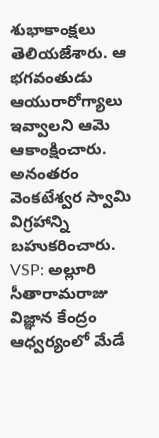శుభాకాంక్షలు తెలియజేశారు. ఆ భగవంతుడు ఆయురారోగ్యాలు ఇవ్వాలని ఆమె ఆకాంక్షించారు. అనంతరం వెంకటేశ్వర స్వామి విగ్రహాన్ని బహుకరించారు.
VSP: అల్లూరి సీతారామరాజు విజ్ఞాన కేంద్రం ఆధ్వర్యంలో మేడే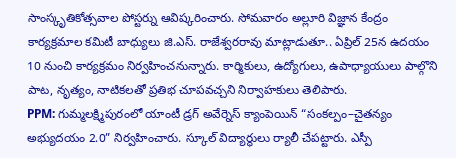సాంస్కృతికోత్సవాల పోస్టర్ను ఆవిష్కరించారు. సోమవారం అల్లూరి విజ్ఞాన కేంద్రం కార్యక్రమాల కమిటీ బాధ్యులు జి.ఎస్. రాజేశ్వరరావు మాట్లాడుతూ.. ఏప్రిల్ 25న ఉదయం 10 నుంచి కార్యక్రమం నిర్వహించనున్నారు. కార్మికులు, ఉద్యోగులు, ఉపాధ్యాయులు పాల్గొని పాట, నృత్యం, నాటికలతో ప్రతిభ చూపవచ్చని నిర్వాహకులు తెలిపారు.
PPM: గుమ్మలక్ష్మిపురంలో యాంటీ డ్రగ్ అవేర్నెస్ క్యాంపెయిన్ “సంకల్పం–చైతన్యం అభ్యుదయం 2.0” నిర్వహించారు. స్కూల్ విద్యార్థులు ర్యాలీ చేపట్టారు. ఎస్పీ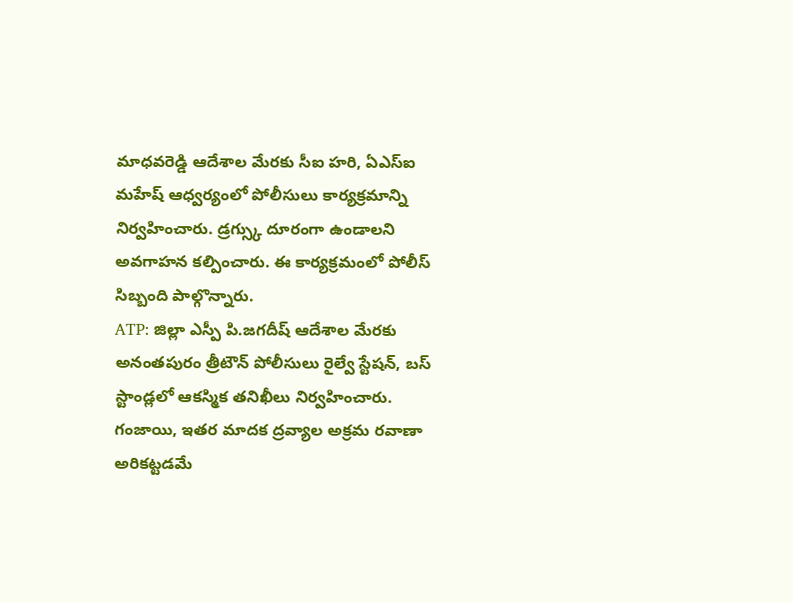మాధవరెడ్డి ఆదేశాల మేరకు సీఐ హరి, ఏఎస్ఐ మహేష్ ఆధ్వర్యంలో పోలీసులు కార్యక్రమాన్ని నిర్వహించారు. డ్రగ్స్కు దూరంగా ఉండాలని అవగాహన కల్పించారు. ఈ కార్యక్రమంలో పోలీస్ సిబ్బంది పాల్గొన్నారు.
ATP: జిల్లా ఎస్పీ పి.జగదీష్ ఆదేశాల మేరకు అనంతపురం త్రీటౌన్ పోలీసులు రైల్వే స్టేషన్, బస్ స్టాండ్లలో ఆకస్మిక తనిఖీలు నిర్వహించారు. గంజాయి, ఇతర మాదక ద్రవ్యాల అక్రమ రవాణా అరికట్టడమే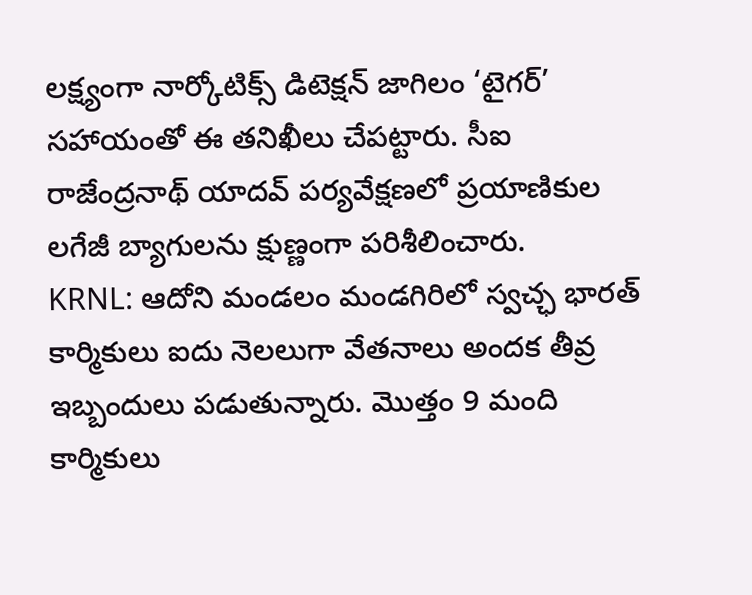లక్ష్యంగా నార్కోటిక్స్ డిటెక్షన్ జాగిలం ‘టైగర్’ సహాయంతో ఈ తనిఖీలు చేపట్టారు. సీఐ రాజేంద్రనాథ్ యాదవ్ పర్యవేక్షణలో ప్రయాణికుల లగేజీ బ్యాగులను క్షుణ్ణంగా పరిశీలించారు.
KRNL: ఆదోని మండలం మండగిరిలో స్వచ్ఛ భారత్ కార్మికులు ఐదు నెలలుగా వేతనాలు అందక తీవ్ర ఇబ్బందులు పడుతున్నారు. మొత్తం 9 మంది కార్మికులు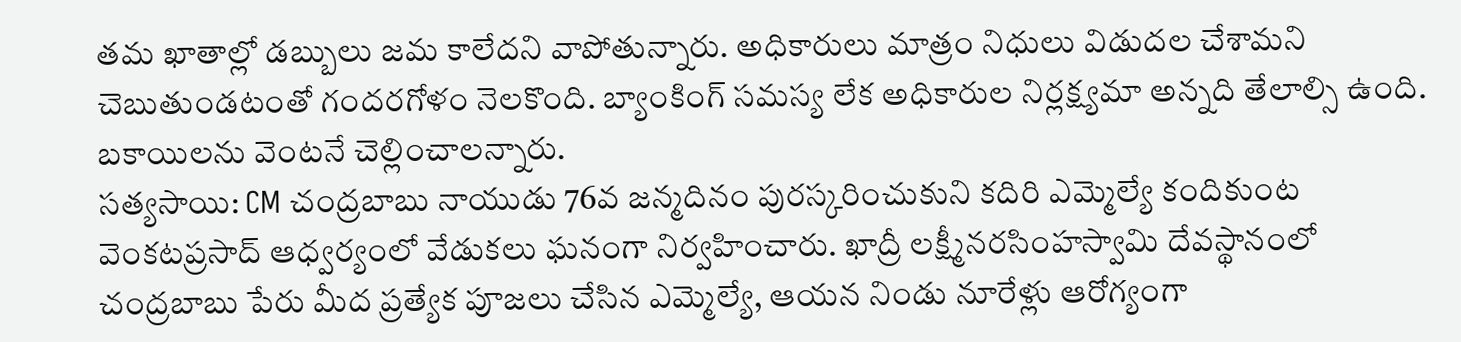తమ ఖాతాల్లో డబ్బులు జమ కాలేదని వాపోతున్నారు. అధికారులు మాత్రం నిధులు విడుదల చేశామని చెబుతుండటంతో గందరగోళం నెలకొంది. బ్యాంకింగ్ సమస్య లేక అధికారుల నిర్లక్ష్యమా అన్నది తేలాల్సి ఉంది. బకాయిలను వెంటనే చెల్లించాలన్నారు.
సత్యసాయి: CM చంద్రబాబు నాయుడు 76వ జన్మదినం పురస్కరించుకుని కదిరి ఎమ్మెల్యే కందికుంట వెంకటప్రసాద్ ఆధ్వర్యంలో వేడుకలు ఘనంగా నిర్వహించారు. ఖాద్రీ లక్ష్మీనరసింహస్వామి దేవస్థానంలో చంద్రబాబు పేరు మీద ప్రత్యేక పూజలు చేసిన ఎమ్మెల్యే, ఆయన నిండు నూరేళ్లు ఆరోగ్యంగా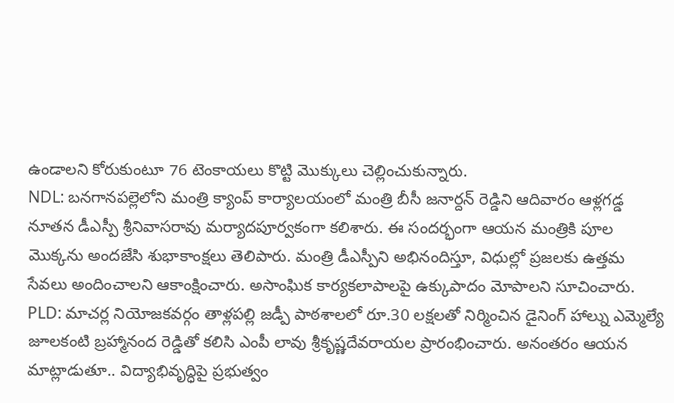ఉండాలని కోరుకుంటూ 76 టెంకాయలు కొట్టి మొక్కులు చెల్లించుకున్నారు.
NDL: బనగానపల్లెలోని మంత్రి క్యాంప్ కార్యాలయంలో మంత్రి బీసీ జనార్దన్ రెడ్డిని ఆదివారం ఆళ్లగడ్డ నూతన డీఎస్పీ శ్రీనివాసరావు మర్యాదపూర్వకంగా కలిశారు. ఈ సందర్భంగా ఆయన మంత్రికి పూల మొక్కను అందజేసి శుభాకాంక్షలు తెలిపారు. మంత్రి డీఎస్పీని అభినందిస్తూ, విధుల్లో ప్రజలకు ఉత్తమ సేవలు అందించాలని ఆకాంక్షించారు. అసాంఘిక కార్యకలాపాలపై ఉక్కుపాదం మోపాలని సూచించారు.
PLD: మాచర్ల నియోజకవర్గం తాళ్లపల్లి జడ్పీ పాఠశాలలో రూ.30 లక్షలతో నిర్మించిన డైనింగ్ హాల్ను ఎమ్మెల్యే జూలకంటి బ్రహ్మానంద రెడ్డితో కలిసి ఎంపీ లావు శ్రీకృష్ణదేవరాయల ప్రారంభించారు. అనంతరం ఆయన మాట్లాడుతూ.. విద్యాభివృద్ధిపై ప్రభుత్వం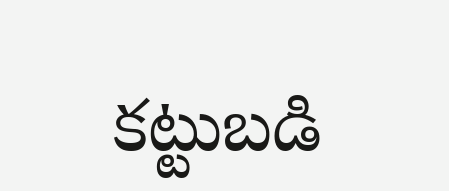కట్టుబడి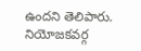ఉందని తెలిపారు. నియోజకవర్గ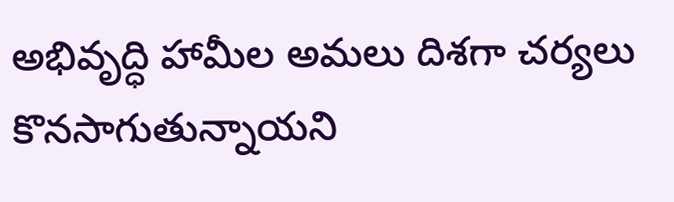అభివృద్ధి హామీల అమలు దిశగా చర్యలు కొనసాగుతున్నాయని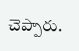చెప్పారు.